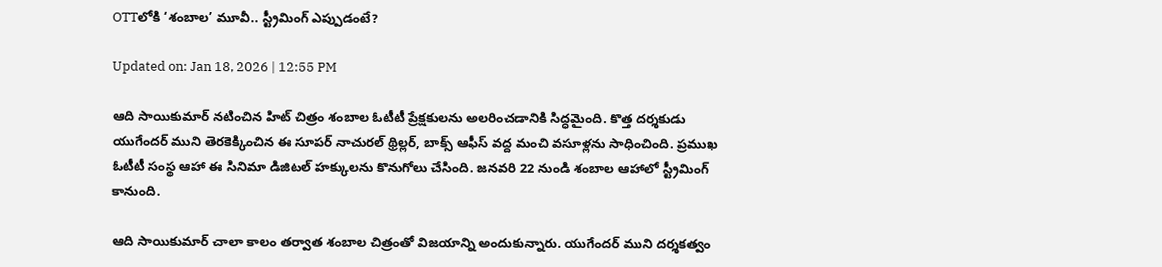OTTలోకి ‘శంబాల’ మూవీ.. స్ట్రీమింగ్ ఎప్పుడంటే?

Updated on: Jan 18, 2026 | 12:55 PM

ఆది సాయికుమార్ నటించిన హిట్ చిత్రం శంబాల ఓటీటీ ప్రేక్షకులను అలరించడానికి సిద్ధమైంది. కొత్త దర్శకుడు యుగేందర్ ముని తెరకెక్కించిన ఈ సూపర్ నాచురల్ థ్రిల్లర్, బాక్స్ ఆఫీస్ వద్ద మంచి వసూళ్లను సాధించింది. ప్రముఖ ఓటీటీ సంస్థ ఆహా ఈ సినిమా డిజిటల్ హక్కులను కొనుగోలు చేసింది. జనవరి 22 నుండి శంబాల ఆహాలో స్ట్రీమింగ్ కానుంది.

ఆది సాయికుమార్ చాలా కాలం తర్వాత శంబాల చిత్రంతో విజయాన్ని అందుకున్నారు. యుగేందర్ ముని దర్శకత్వం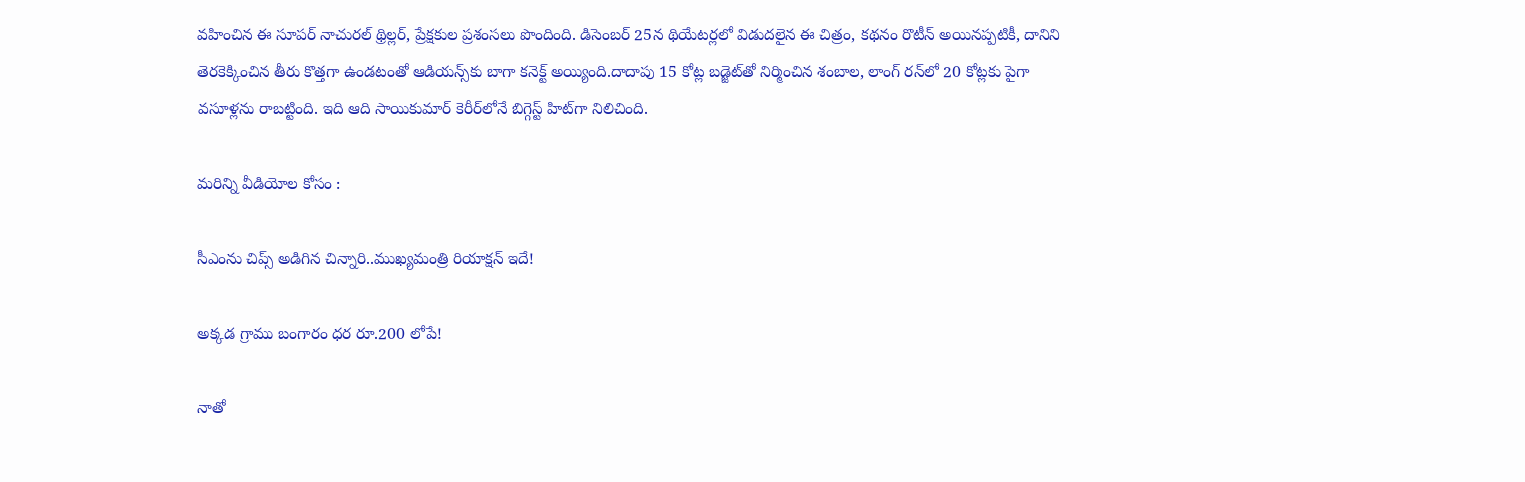వహించిన ఈ సూపర్ నాచురల్ థ్రిల్లర్, ప్రేక్షకుల ప్రశంసలు పొందింది. డిసెంబర్ 25న థియేటర్లలో విడుదలైన ఈ చిత్రం, కథనం రొటీన్ అయినప్పటికీ, దానిని తెరకెక్కించిన తీరు కొత్తగా ఉండటంతో ఆడియన్స్‌కు బాగా కనెక్ట్ అయ్యింది.దాదాపు 15 కోట్ల బడ్జెట్‌తో నిర్మించిన శంబాల, లాంగ్ రన్‌లో 20 కోట్లకు పైగా వసూళ్లను రాబట్టింది. ఇది ఆది సాయికుమార్ కెరీర్‌లోనే బిగ్గెస్ట్ హిట్‌గా నిలిచింది.

మరిన్ని వీడియోల కోసం :

సీఎంను చిప్స్‌ అడిగిన చిన్నారి..ముఖ్యమంత్రి రియాక్షన్‌ ఇదే!

అక్కడ గ్రాము బంగారం ధర రూ.200 లోపే!

నాతో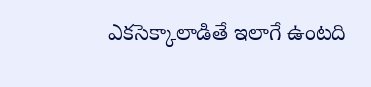ఎకసెక్కాలాడితే ఇలాగే ఉంటది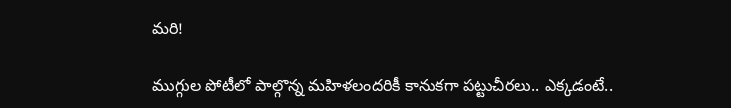మరి!

ముగ్గుల పోటీలో పాల్గొన్న మహిళలందరికీ కానుకగా పట్టుచీరలు.. ఎక్కడంటే..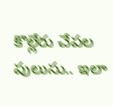కొల్లేరు చేపల పులుసు.. ఇలా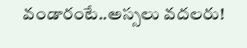వండారంటే..అస్సలు వదలరు!